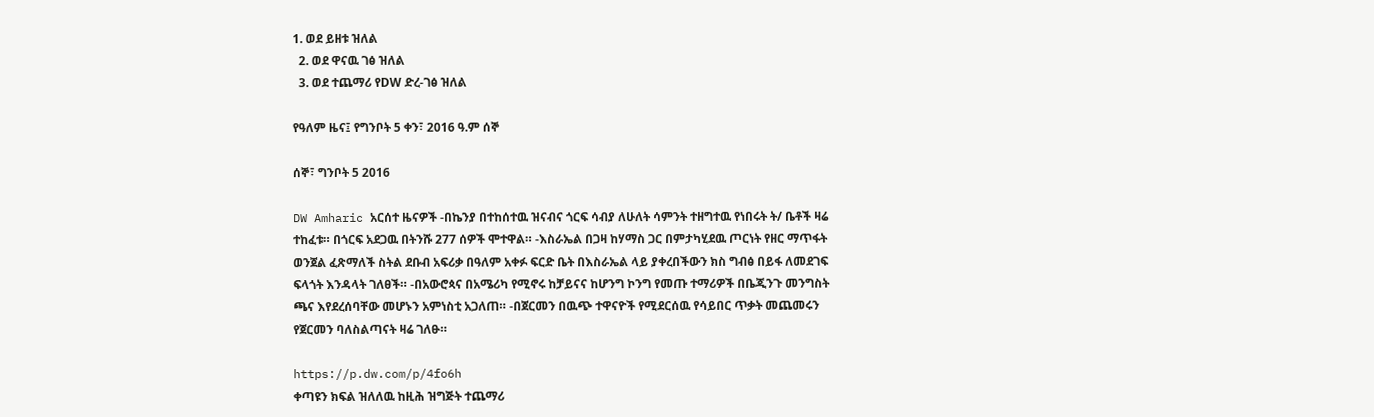1. ወደ ይዘቱ ዝለል
  2. ወደ ዋናዉ ገፅ ዝለል
  3. ወደ ተጨማሪ የDW ድረ-ገፅ ዝለል

የዓለም ዜና፤ የግንቦት 5 ቀን፣ 2016 ዓ.ም ሰኞ

ሰኞ፣ ግንቦት 5 2016

DW Amharic አርሰተ ዜናዎች -በኬንያ በተከሰተዉ ዝናብና ጎርፍ ሳብያ ለሁለት ሳምንት ተዘግተዉ የነበሩት ት/ ቤቶች ዛሬ ተከፈቱ። በጎርፍ አደጋዉ በትንሹ 277 ሰዎች ሞተዋል። -እስራኤል በጋዛ ከሃማስ ጋር በምታካሂደዉ ጦርነት የዘር ማጥፋት ወንጀል ፈጽማለች ስትል ደቡብ አፍሪቃ በዓለም አቀፉ ፍርድ ቤት በእስራኤል ላይ ያቀረበችውን ክስ ግብፅ በይፋ ለመደገፍ ፍላጎት እንዳላት ገለፀች። -በአውሮጳና በአሜሪካ የሚኖሩ ከቻይናና ከሆንግ ኮንግ የመጡ ተማሪዎች በቤጂንጉ መንግስት ጫና እየደረሰባቸው መሆኑን አምነስቲ አጋለጠ። -በጀርመን በዉጭ ተዋናዮች የሚደርሰዉ የሳይበር ጥቃት መጨመሩን የጀርመን ባለስልጣናት ዛሬ ገለፁ።

https://p.dw.com/p/4fo6h
ቀጣዩን ክፍል ዝለለዉ ከዚሕ ዝግጅት ተጨማሪ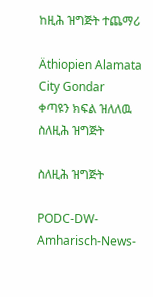ከዚሕ ዝግጅት ተጨማሪ

Äthiopien Alamata City Gondar
ቀጣዩን ክፍል ዝለለዉ ስለዚሕ ዝግጅት

ስለዚሕ ዝግጅት

PODC-DW-Amharisch-News-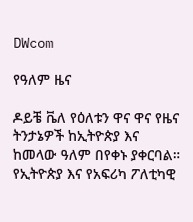DWcom

የዓለም ዜና

ዶይቼ ቬለ የዕለቱን ዋና ዋና የዜና ትንታኔዎች ከኢትዮጵያ እና ከመላው ዓለም በየቀኑ ያቀርባል። የኢትዮጵያ እና የአፍሪካ ፖለቲካዊ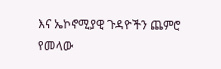እና ኤኮኖሚያዊ ጉዳዮችን ጨምሮ የመላው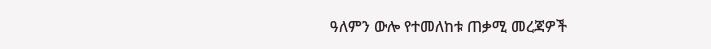ዓለምን ውሎ የተመለከቱ ጠቃሚ መረጃዎች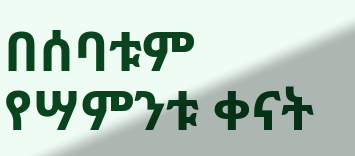በሰባቱም የሣምንቱ ቀናት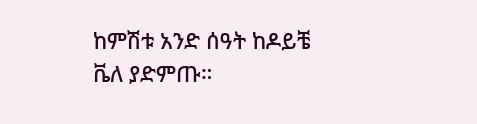ከምሽቱ አንድ ሰዓት ከዶይቼ ቬለ ያድምጡ።